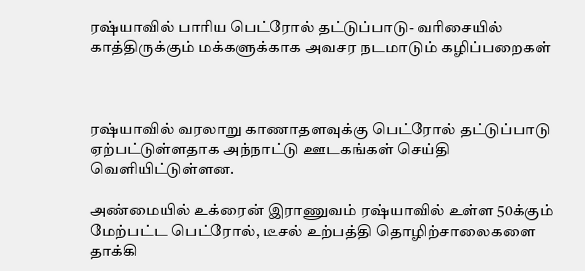ரஷ்யாவில் பாரிய பெட்ரோல் தட்டுப்பாடு- வரிசையில் காத்திருக்கும் மக்களுக்காக அவசர நடமாடும் கழிப்பறைகள்



ரஷ்யாவில் வரலாறு காணாதளவுக்கு பெட்ரோல் தட்டுப்பாடு ஏற்பட்டுள்ளதாக அந்நாட்டு ஊடகங்கள் செய்தி வெளியிட்டுள்ளன.

அண்மையில் உக்ரைன் இராணுவம் ரஷ்யாவில் உள்ள 50க்கும் மேற்பட்ட பெட்ரோல், டீசல் உற்பத்தி தொழிற்சாலைகளை தாக்கி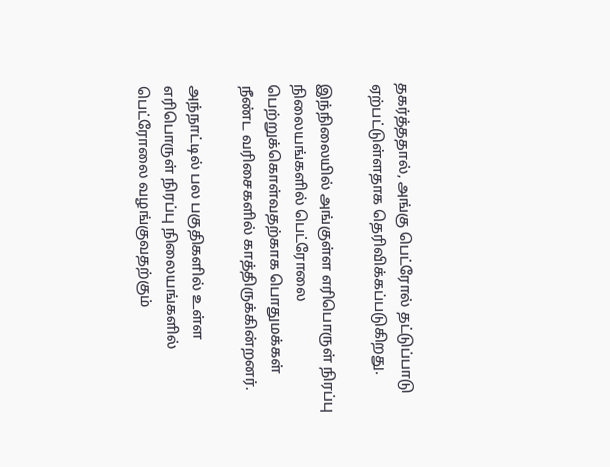தகர்த்ததால், அங்கு பெட்ரோல் தட்டுப்பாடு ஏற்பட்டுள்ளதாக தெரிவிக்கப்படுகிறது.

இந்நிலையில் அங்குள்ள எரிபொருள் நிரப்பு நிலையங்களில் பெட்ரோலை பெற்றுக்கொள்வதற்காக பொதுமக்கள் நீண்ட வரிசைகளில் காத்திருக்கின்றனர்.

அந்நாட்டில் பல பகுதிகளில் உள்ள எரிபொருள் நிரப்பு நிலையங்களில் பெட்ரோலை வழங்குவதற்கும்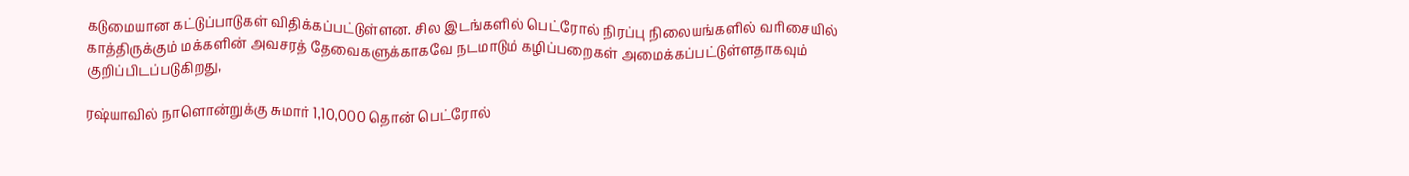கடுமையான கட்டுப்பாடுகள் விதிக்கப்பட்டுள்ளன. சில இடங்களில் பெட்ரோல் நிரப்பு நிலையங்களில் வரிசையில் காத்திருக்கும் மக்களின் அவசரத் தேவைகளுக்காகவே நடமாடும் கழிப்பறைகள் அமைக்கப்பட்டுள்ளதாகவும் குறிப்பிடப்படுகிறது,

ரஷ்யாவில் நாளொன்றுக்கு சுமார் 1,10,000 தொன் பெட்ரோல்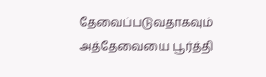தேவைப்படுவதாகவும் அத்தேவையை பூர்த்தி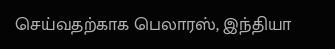செய்வதற்காக பெலாரஸ், இந்தியா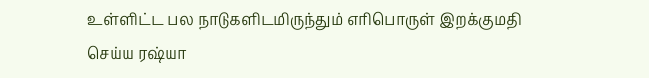உள்ளிட்ட பல நாடுகளிடமிருந்தும் எரிபொருள் இறக்குமதி செய்ய ரஷ்யா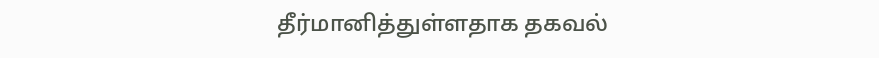தீர்மானித்துள்ளதாக தகவல்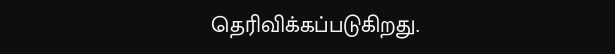தெரிவிக்கப்படுகிறது.